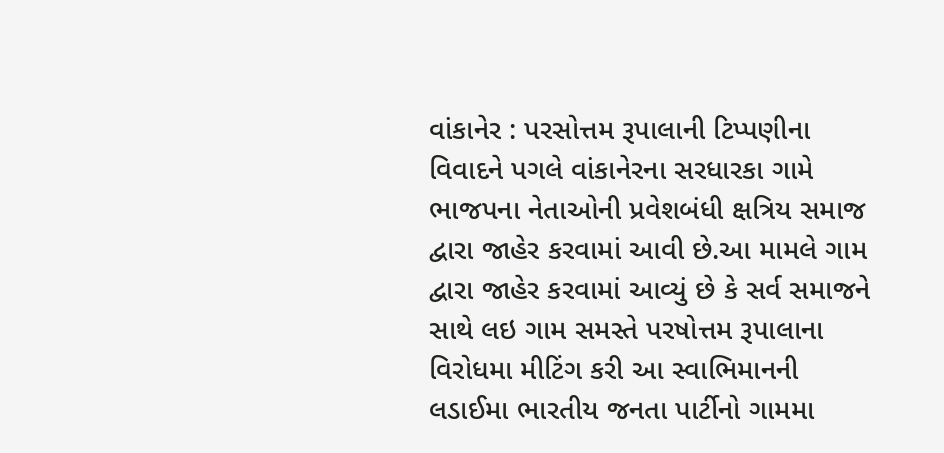વાંકાનેર : પરસોત્તમ રૂપાલાની ટિપ્પણીના વિવાદને પગલે વાંકાનેરના સરધારકા ગામે ભાજપના નેતાઓની પ્રવેશબંધી ક્ષત્રિય સમાજ દ્વારા જાહેર કરવામાં આવી છે.આ મામલે ગામ દ્વારા જાહેર કરવામાં આવ્યું છે કે સર્વ સમાજને સાથે લઇ ગામ સમસ્તે પરષોત્તમ રૂપાલાના વિરોધમા મીટિંગ કરી આ સ્વાભિમાનની લડાઈમા ભારતીય જનતા પાર્ટીનો ગામમા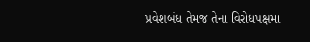પ્રવેશબંધ તેમજ તેના વિરોધપક્ષમા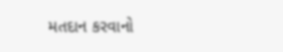મતદાન કરવાનો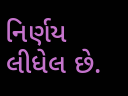નિર્ણય લીધેલ છે.